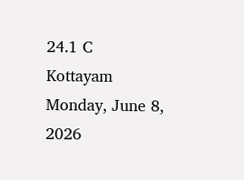24.1 C
Kottayam
Monday, June 8, 2026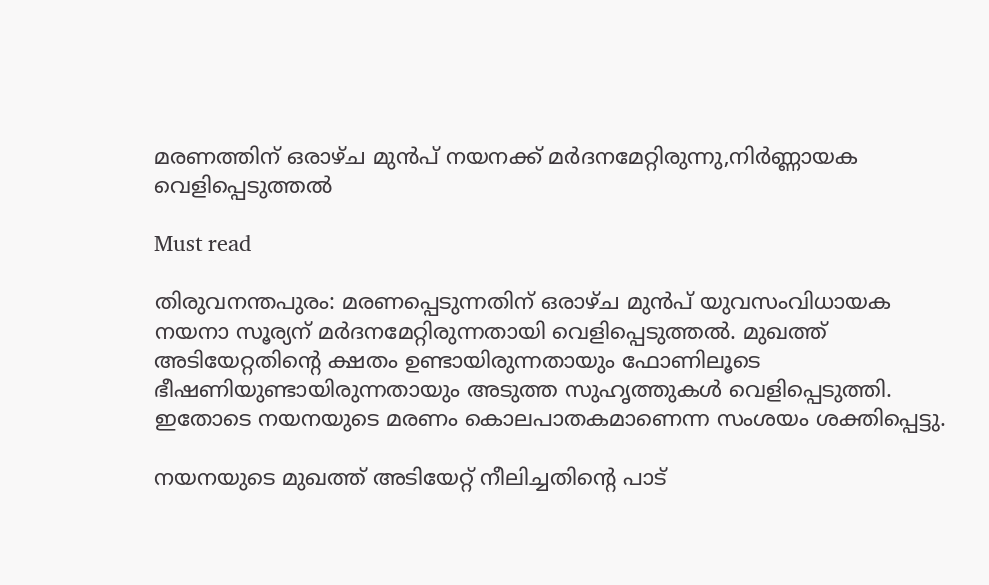മരണത്തിന് ഒരാഴ്ച മുൻപ് നയനക്ക് മർദനമേറ്റിരുന്നു,നിര്‍ണ്ണായക വെളിപ്പെടുത്തല്‍

Must read

തിരുവനന്തപുരം: മരണപ്പെടുന്നതിന് ഒരാഴ്ച മുൻപ് യുവസംവിധായക നയനാ സൂര്യന് മർദനമേറ്റിരുന്നതായി വെളിപ്പെടുത്തൽ. മുഖത്ത് അടിയേറ്റതിന്റെ ക്ഷതം ഉണ്ടായിരുന്നതായും ഫോണിലൂടെ ഭീഷണിയുണ്ടായിരുന്നതായും അടുത്ത സുഹൃത്തുകൾ വെളിപ്പെടുത്തി. ഇതോടെ നയനയുടെ മരണം കൊലപാതകമാണെന്ന സംശയം ശക്തിപ്പെട്ടു.

നയനയുടെ മുഖത്ത് അടിയേറ്റ് നീലിച്ചതിന്റെ പാട്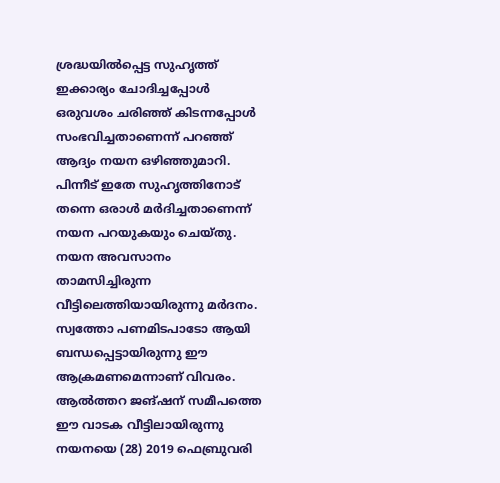ശ്രദ്ധയിൽപ്പെട്ട സുഹൃത്ത് ഇക്കാര്യം ചോദിച്ചപ്പോൾ ഒരുവശം ചരിഞ്ഞ് കിടന്നപ്പോൾ സംഭവിച്ചതാണെന്ന് പറഞ്ഞ് ആദ്യം നയന ഒഴിഞ്ഞുമാറി. പിന്നീട് ഇതേ സുഹൃത്തിനോട് തന്നെ ഒരാൾ മർദിച്ചതാണെന്ന് നയന പറയുകയും ചെയ്തു. നയന അവസാനം താമസിച്ചിരുന്ന വീട്ടിലെത്തിയായിരുന്നു മർദനം. സ്വത്തോ പണമിടപാടോ ആയി ബന്ധപ്പെട്ടായിരുന്നു ഈ ആക്രമണമെന്നാണ് വിവരം. ആൽത്തറ ജങ്‌ഷന്‌ സമീപത്തെ ഈ വാടക വീട്ടിലായിരുന്നു നയനയെ (28) 2019 ഫെബ്രുവരി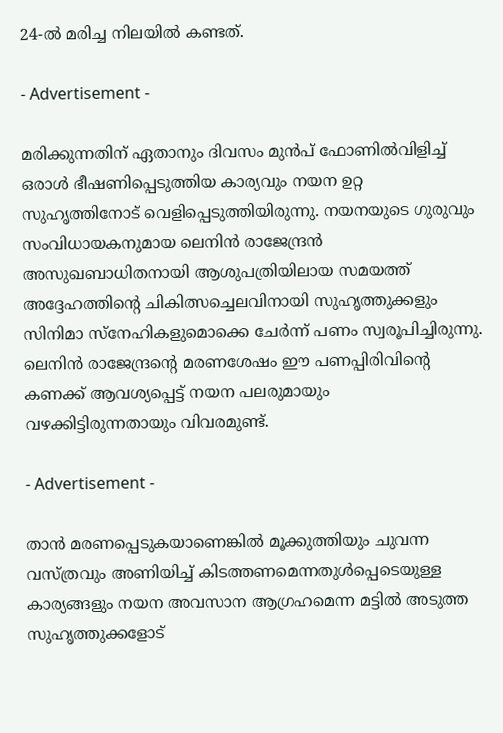24-ൽ മരിച്ച നിലയിൽ കണ്ടത്.

- Advertisement -

മരിക്കുന്നതിന് ഏതാനും ദിവസം മുൻപ് ഫോണിൽവിളിച്ച് ഒരാൾ ഭീഷണിപ്പെടുത്തിയ കാര്യവും നയന ഉറ്റ സുഹൃത്തിനോട് വെളിപ്പെടുത്തിയിരുന്നു. നയനയുടെ ഗുരുവും സംവിധായകനുമായ ലെനിൻ രാജേന്ദ്രൻ അസുഖബാധിതനായി ആശുപത്രിയിലായ സമയത്ത് അദ്ദേഹത്തിന്റെ ചികിത്സച്ചെലവിനായി സുഹൃത്തുക്കളും സിനിമാ സ്‌നേഹികളുമൊക്കെ ചേർന്ന് പണം സ്വരൂപിച്ചിരുന്നു. ലെനിൻ രാജേന്ദ്രന്റെ മരണശേഷം ഈ പണപ്പിരിവിന്റെ കണക്ക് ആവശ്യപ്പെട്ട് നയന പലരുമായും വഴക്കിട്ടിരുന്നതായും വിവരമുണ്ട്.

- Advertisement -

താൻ മരണപ്പെടുകയാണെങ്കിൽ മൂക്കുത്തിയും ചുവന്ന വസ്ത്രവും അണിയിച്ച് കിടത്തണമെന്നതുൾപ്പെടെയുള്ള കാര്യങ്ങളും നയന അവസാന ആഗ്രഹമെന്ന മട്ടിൽ അടുത്ത സുഹൃത്തുക്കളോട്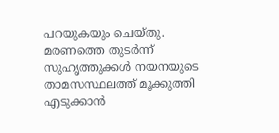പറയുകയും ചെയ്തു. മരണത്തെ തുടർന്ന് സുഹൃത്തുക്കൾ നയനയുടെ താമസസ്ഥലത്ത് മൂക്കുത്തി എടുക്കാൻ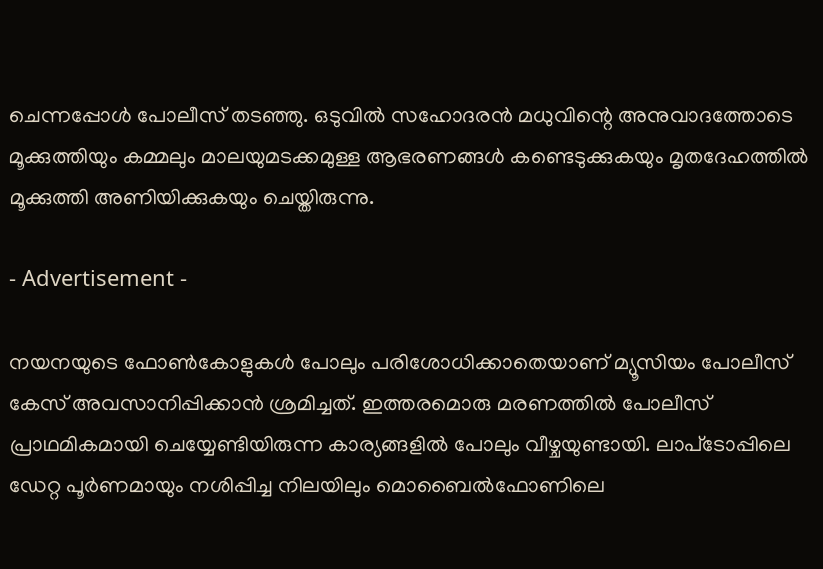ചെന്നപ്പോൾ പോലീസ് തടഞ്ഞു. ഒടുവിൽ സഹോദരൻ മധുവിന്റെ അനുവാദത്തോടെ മൂക്കുത്തിയും കമ്മലും മാലയുമടക്കമുള്ള ആഭരണങ്ങൾ കണ്ടെടുക്കുകയും മൃതദേഹത്തിൽ മൂക്കുത്തി അണിയിക്കുകയും ചെയ്തിരുന്നു.

- Advertisement -

നയനയുടെ ഫോൺകോളുകൾ പോലും പരിശോധിക്കാതെയാണ് മ്യൂസിയം പോലീസ് കേസ് അവസാനിപ്പിക്കാൻ ശ്രമിച്ചത്. ഇത്തരമൊരു മരണത്തിൽ പോലീസ് പ്രാഥമികമായി ചെയ്യേണ്ടിയിരുന്ന കാര്യങ്ങളിൽ പോലും വീഴ്ചയുണ്ടായി. ലാപ്‌ടോപ്പിലെ ഡേറ്റ പൂർണമായും നശിപ്പിച്ച നിലയിലും മൊബൈൽഫോണിലെ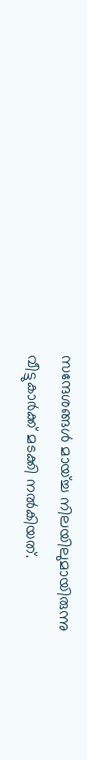സന്ദേശങ്ങൾ മായ്ച്ച നിലയിലുമായിരുന്നു വീട്ടുകാർക്ക് മടക്കി നൽകിയത്.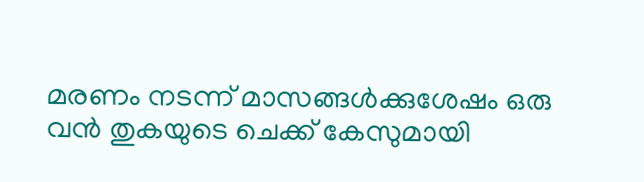മരണം നടന്ന് മാസങ്ങൾക്കുശേഷം ഒരു വൻ തുകയുടെ ചെക്ക് കേസുമായി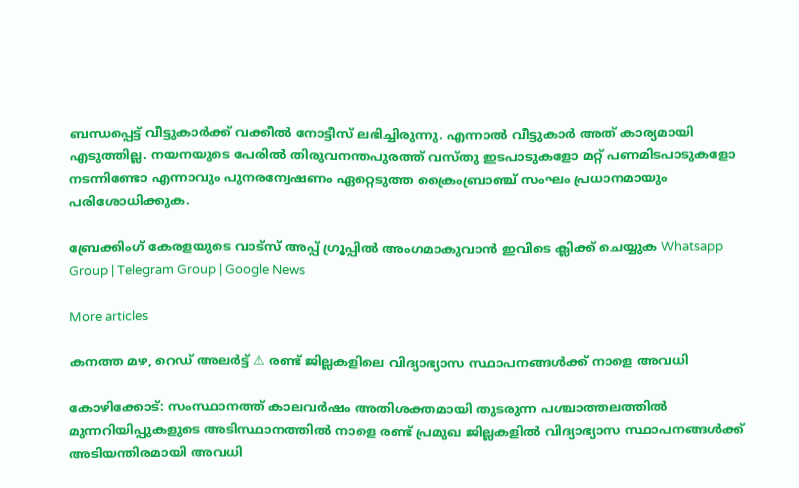ബന്ധപ്പെട്ട് വീട്ടുകാർക്ക് വക്കീൽ നോട്ടീസ് ലഭിച്ചിരുന്നു. എന്നാൽ വീട്ടുകാർ അത് കാര്യമായി എടുത്തില്ല. നയനയുടെ പേരിൽ തിരുവനന്തപുരത്ത് വസ്തു ഇടപാടുകളോ മറ്റ് പണമിടപാടുകളോ നടന്നിണ്ടോ എന്നാവും പുനരന്വേഷണം ഏറ്റെടുത്ത ക്രൈംബ്രാഞ്ച് സംഘം പ്രധാനമായും പരിശോധിക്കുക.

ബ്രേക്കിംഗ് കേരളയുടെ വാട്സ് അപ്പ് ഗ്രൂപ്പിൽ അംഗമാകുവാൻ ഇവിടെ ക്ലിക്ക് ചെയ്യുക Whatsapp Group | Telegram Group | Google News

More articles

കനത്ത മഴ, റെഡ് അലര്‍ട്ട് ⚠ രണ്ട് ജില്ലകളിലെ വിദ്യാഭ്യാസ സ്ഥാപനങ്ങള്‍ക്ക് നാളെ അവധി

കോഴിക്കോട്: സംസ്ഥാനത്ത് കാലവർഷം അതിശക്തമായി തുടരുന്ന പശ്ചാത്തലത്തിൽ മുന്നറിയിപ്പുകളുടെ അടിസ്ഥാനത്തിൽ നാളെ രണ്ട് പ്രമുഖ ജില്ലകളിൽ വിദ്യാഭ്യാസ സ്ഥാപനങ്ങൾക്ക് അടിയന്തിരമായി അവധി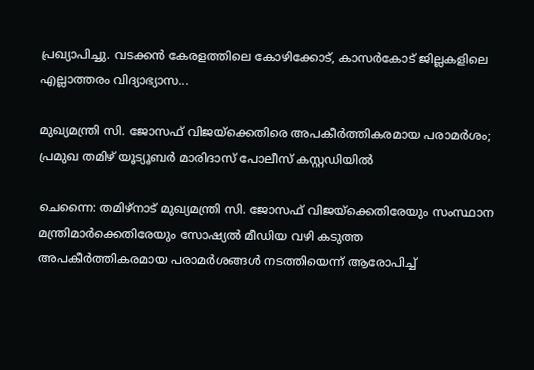പ്രഖ്യാപിച്ചു. വടക്കൻ കേരളത്തിലെ കോഴിക്കോട്, കാസര്‍കോട് ജില്ലകളിലെ എല്ലാത്തരം വിദ്യാഭ്യാസ...

മുഖ്യമന്ത്രി സി. ജോസഫ് വിജയ്‌ക്കെതിരെ അപകീർത്തികരമായ പരാമർശം; പ്രമുഖ തമിഴ് യൂട്യൂബർ മാരിദാസ് പോലീസ് കസ്റ്റഡിയിൽ

ചെന്നൈ: തമിഴ്‌നാട് മുഖ്യമന്ത്രി സി. ജോസഫ് വിജയ്‌ക്കെതിരേയും സംസ്ഥാന മന്ത്രിമാർക്കെതിരേയും സോഷ്യൽ മീഡിയ വഴി കടുത്ത അപകീർത്തികരമായ പരാമർശങ്ങൾ നടത്തിയെന്ന് ആരോപിച്ച്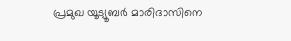പ്രമുഖ യൂട്യൂബർ മാരിദാസിനെ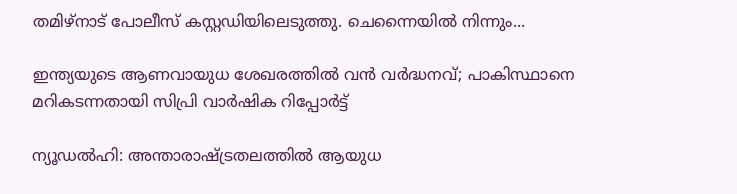തമിഴ്നാട് പോലീസ് കസ്റ്റഡിയിലെടുത്തു. ചെന്നൈയിൽ നിന്നും...

ഇന്ത്യയുടെ ആണവായുധ ശേഖരത്തിൽ വൻ വർദ്ധനവ്; പാകിസ്ഥാനെ മറികടന്നതായി സിപ്രി വാർഷിക റിപ്പോർട്ട്

ന്യൂഡൽഹി: അന്താരാഷ്ട്രതലത്തിൽ ആയുധ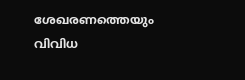ശേഖരണത്തെയും വിവിധ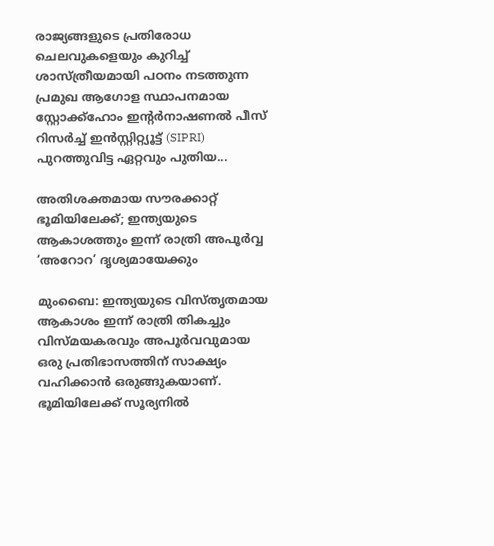രാജ്യങ്ങളുടെ പ്രതിരോധ ചെലവുകളെയും കുറിച്ച് ശാസ്ത്രീയമായി പഠനം നടത്തുന്ന പ്രമുഖ ആഗോള സ്ഥാപനമായ സ്റ്റോക്ക്‌ഹോം ഇന്റർനാഷണൽ പീസ് റിസർച്ച് ഇൻസ്റ്റിറ്റ്യൂട്ട് (SIPRI) പുറത്തുവിട്ട ഏറ്റവും പുതിയ...

അതിശക്തമായ സൗരക്കാറ്റ് ഭൂമിയിലേക്ക്; ഇന്ത്യയുടെ ആകാശത്തും ഇന്ന് രാത്രി അപൂർവ്വ ‘അറോറ’ ദൃശ്യമായേക്കും

മുംബൈ: ഇന്ത്യയുടെ വിസ്തൃതമായ ആകാശം ഇന്ന് രാത്രി തികച്ചും വിസ്മയകരവും അപൂര്‍വവുമായ ഒരു പ്രതിഭാസത്തിന് സാക്ഷ്യം വഹിക്കാന്‍ ഒരുങ്ങുകയാണ്. ഭൂമിയിലേക്ക് സൂര്യനിൽ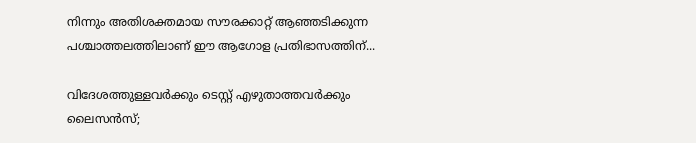നിന്നും അതിശക്തമായ സൗരക്കാറ്റ് ആഞ്ഞടിക്കുന്ന പശ്ചാത്തലത്തിലാണ് ഈ ആഗോള പ്രതിഭാസത്തിന്...

വിദേശത്തുള്ളവർക്കും ടെസ്റ്റ് എഴുതാത്തവർക്കും ലൈസൻസ്;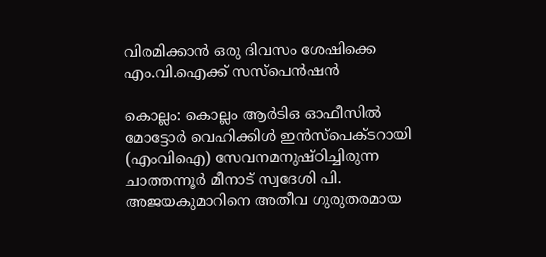വിരമിക്കാൻ ഒരു ദിവസം ശേഷിക്കെ എം.വി.ഐക്ക് സസ്പെൻഷൻ

കൊല്ലം: കൊല്ലം ആര്‍ടിഒ ഓഫീസില്‍ മോട്ടോര്‍ വെഹിക്കിള്‍ ഇന്‍സ്‌പെക്ടറായി (എംവിഐ) സേവനമനുഷ്ഠിച്ചിരുന്ന ചാത്തന്നൂര്‍ മീനാട് സ്വദേശി പി. അജയകുമാറിനെ അതീവ ഗുരുതരമായ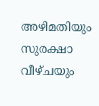അഴിമതിയും സുരക്ഷാ വീഴ്ചയും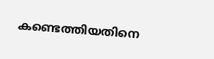കണ്ടെത്തിയതിനെ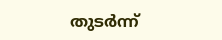തുടര്‍ന്ന്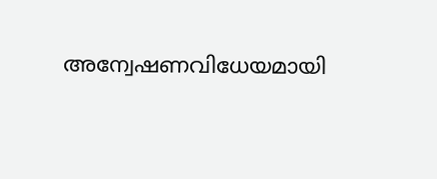അന്വേഷണവിധേയമായി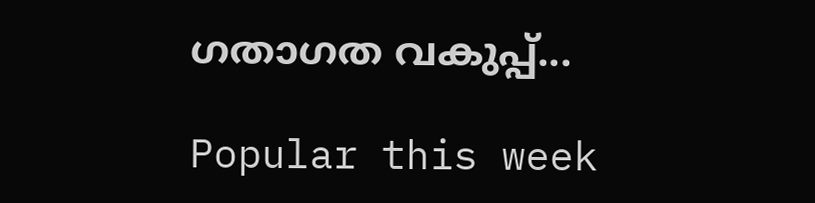ഗതാഗത വകുപ്പ്...

Popular this week